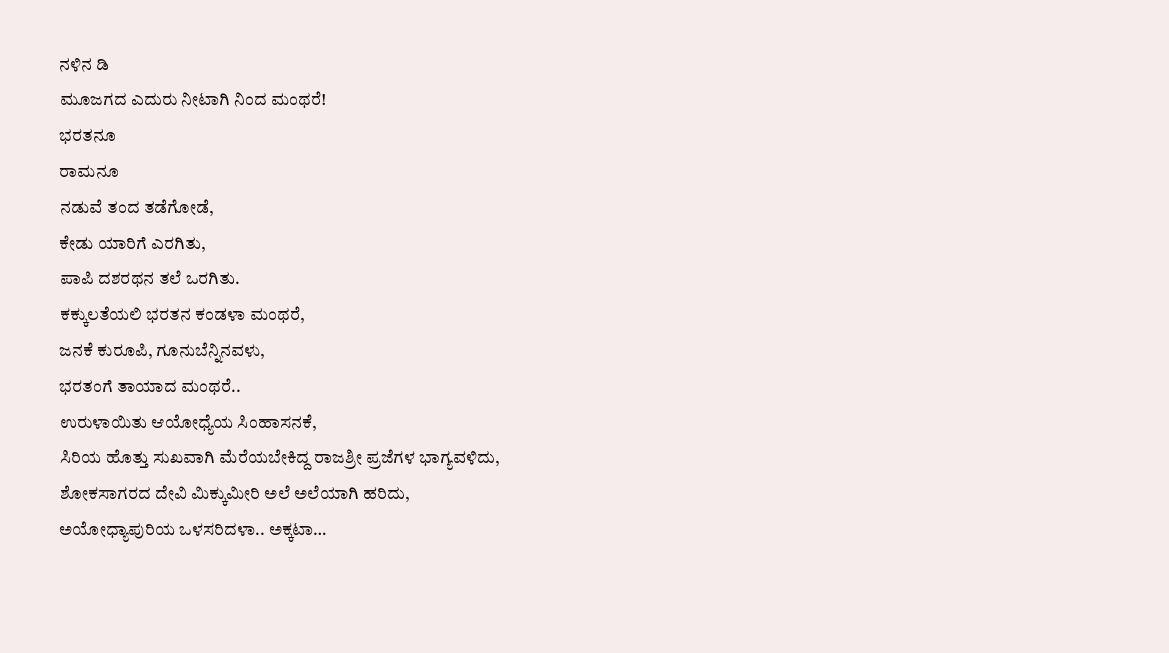ನಳಿನ ಡಿ
ಮೂಜಗದ ಎದುರು ನೀಟಾಗಿ ನಿಂದ ಮಂಥರೆ!
ಭರತನೂ
ರಾಮನೂ
ನಡುವೆ ತಂದ ತಡೆಗೋಡೆ,
ಕೇಡು ಯಾರಿಗೆ ಎರಗಿತು,
ಪಾಪಿ ದಶರಥನ ತಲೆ ಒರಗಿತು.
ಕಕ್ಕುಲತೆಯಲಿ ಭರತನ ಕಂಡಳಾ ಮಂಥರೆ,
ಜನಕೆ ಕುರೂಪಿ, ಗೂನುಬೆನ್ನಿನವಳು,
ಭರತಂಗೆ ತಾಯಾದ ಮಂಥರೆ..
ಉರುಳಾಯಿತು ಆಯೋಧ್ಯೆಯ ಸಿಂಹಾಸನಕೆ,
ಸಿರಿಯ ಹೊತ್ತು ಸುಖವಾಗಿ ಮೆರೆಯಬೇಕಿದ್ದ ರಾಜಶ್ರೀ ಪ್ರಜೆಗಳ ಭಾಗ್ಯವಳಿದು,
ಶೋಕಸಾಗರದ ದೇವಿ ಮಿಕ್ಕುಮೀರಿ ಅಲೆ ಅಲೆಯಾಗಿ ಹರಿದು,
ಅಯೋಧ್ಯಾಪುರಿಯ ಒಳಸರಿದಳಾ.. ಅಕ್ಕಟಾ…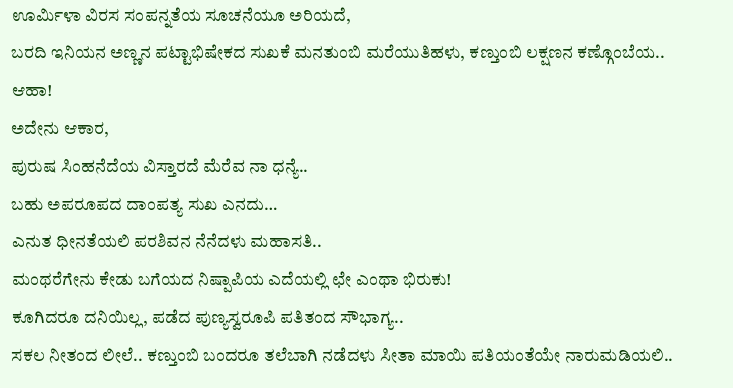ಊರ್ಮಿಳಾ ವಿರಸ ಸಂಪನ್ನತೆಯ ಸೂಚನೆಯೂ ಅರಿಯದೆ,
ಬರದಿ ಇನಿಯನ ಅಣ್ಣನ ಪಟ್ಟಾಭಿಷೇಕದ ಸುಖಕೆ ಮನತುಂಬಿ ಮರೆಯುತಿಹಳು, ಕಣ್ತುಂಬಿ ಲಕ್ಷಣನ ಕಣ್ಗೊಂಬೆಯ.. ಆಹಾ!
ಅದೇನು ಆಕಾರ,
ಪುರುಷ ಸಿಂಹನೆದೆಯ ವಿಸ್ತಾರದೆ ಮೆರೆವ ನಾ ಧನ್ಯೆ..
ಬಹು ಅಪರೂಪದ ದಾಂಪತ್ಯ ಸುಖ ಎನದು…
ಎನುತ ಧೀನತೆಯಲಿ ಪರಶಿವನ ನೆನೆದಳು ಮಹಾಸತಿ..
ಮಂಥರೆಗೇನು ಕೇಡು ಬಗೆಯದ ನಿಷ್ಪಾಪಿಯ ಎದೆಯಲ್ಲಿ ಛೇ ಎಂಥಾ ಭಿರುಕು!
ಕೂಗಿದರೂ ದನಿಯಿಲ್ಲ, ಪಡೆದ ಪುಣ್ಯಸ್ವರೂಪಿ ಪತಿತಂದ ಸೌಭಾಗ್ಯ..
ಸಕಲ ನೀತಂದ ಲೀಲೆ.. ಕಣ್ತುಂಬಿ ಬಂದರೂ ತಲೆಬಾಗಿ ನಡೆದಳು ಸೀತಾ ಮಾಯಿ ಪತಿಯಂತೆಯೇ ನಾರುಮಡಿಯಲಿ..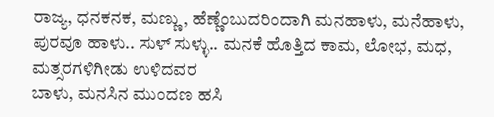ರಾಜ್ಯ, ಧನಕನಕ, ಮಣ್ಣು, ಹೆಣ್ಣೆಂಬುದರಿಂದಾಗಿ ಮನಹಾಳು, ಮನೆಹಾಳು, ಪುರವೂ ಹಾಳು.. ಸುಳ್ ಸುಳ್ಳು.. ಮನಕೆ ಹೊತ್ತಿದ ಕಾಮ, ಲೋಭ, ಮಧ, ಮತ್ಸರಗಳಿಗೀಡು ಉಳಿದವರ
ಬಾಳು, ಮನಸಿನ ಮುಂದಣ ಹಸಿ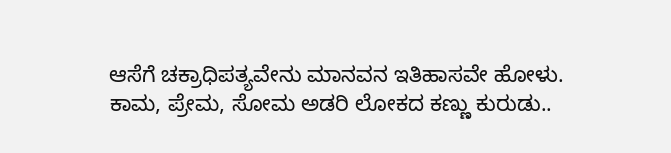ಆಸೆಗೆ ಚಕ್ರಾಧಿಪತ್ಯವೇನು ಮಾನವನ ಇತಿಹಾಸವೇ ಹೋಳು.
ಕಾಮ, ಪ್ರೇಮ, ಸೋಮ ಅಡರಿ ಲೋಕದ ಕಣ್ಣು ಕುರುಡು..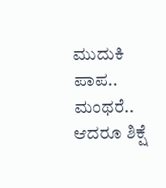ಮುದುಕಿ ಪಾಪ.. ಮಂಥರೆ.. ಆದರೂ ಶಿಕ್ಷೆ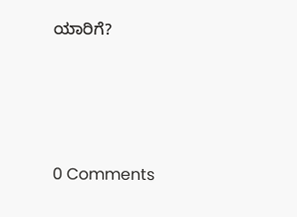ಯಾರಿಗೆ?






0 Comments